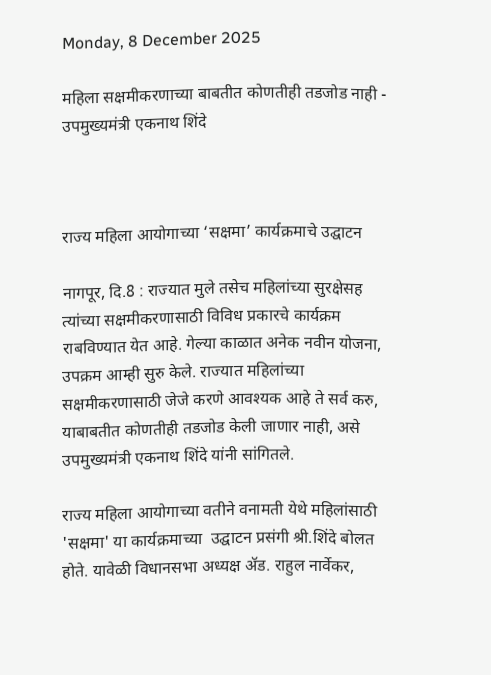Monday, 8 December 2025

महिला सक्षमीकरणाच्या बाबतीत कोणतीही तडजोड नाही - उपमुख्यमंत्री एकनाथ शिंदे



राज्य महिला आयोगाच्या ‘सक्षमा’ कार्यक्रमाचे उद्घाटन

नागपूर, दि.8 : राज्यात मुले तसेच महिलांच्या सुरक्षेसह त्यांच्या सक्षमीकरणासाठी विविध प्रकारचे कार्यक्रम राबविण्यात येत आहे. गेल्या काळात अनेक नवीन योजना, उपक्रम आम्ही सुरु केले. राज्यात महिलांच्या सक्षमीकरणासाठी जेजे करणे आवश्यक आहे ते सर्व करु, याबाबतीत कोणतीही तडजोड केली जाणार नाही, असे उपमुख्यमंत्री एकनाथ शिंदे यांनी सांगितले.

राज्य महिला आयोगाच्या वतीने वनामती येथे महिलांसाठी 'सक्षमा' या कार्यक्रमाच्या  उद्घाटन प्रसंगी श्री.शिंदे बोलत होते. यावेळी विधानसभा अध्यक्ष ॲड. राहुल नार्वेकर,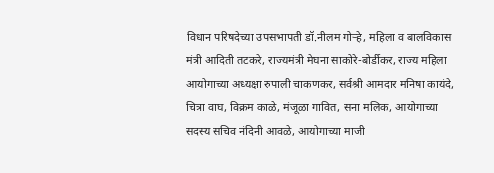विधान परिषदेच्या उपसभापती डॉ.नीलम गोऱ्हे, महिला व बालविकास मंत्री आदिती तटकरे, राज्यमंत्री मेघना साकोरे-बोर्डीकर, राज्य महिला आयोगाच्या अध्यक्षा रुपाली चाकणकर, सर्वश्री आमदार मनिषा कायंदे, चित्रा वाघ, विक्रम काळे, मंजूळा गावित, सना मलिक, आयोगाच्या सदस्य सचिव नंदिनी आवळे, आयोगाच्या माजी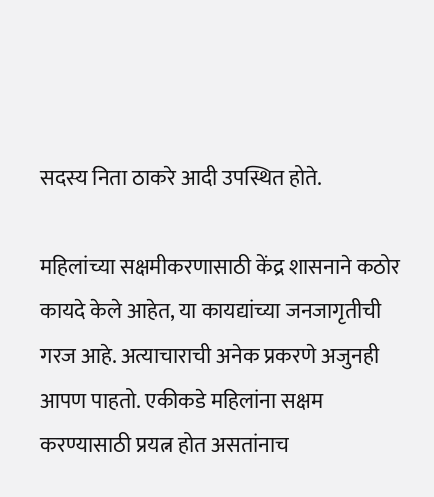सदस्य निता ठाकरे आदी उपस्थित होते.

महिलांच्या सक्षमीकरणासाठी केंद्र शासनाने कठोर कायदे केले आहेत, या कायद्यांच्या जनजागृतीची गरज आहे. अत्याचाराची अनेक प्रकरणे अजुनही आपण पाहतो. एकीकडे महिलांना सक्षम करण्यासाठी प्रयत्न होत असतांनाच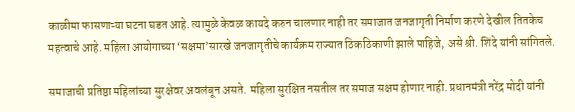काळीमा फासणाऱ्या घटना घडत आहे. त्यामुळे केवळ कायदे करुन चालणार नाही तर समाजात जनजागृती निर्माण करणे देखील तितकेच महत्वाचे आहे. महिला आयोगाच्या ‘सक्षमा’सारखे जनजागृतीचे कार्यक्रम राज्यात ठिकठिकाणी झाले पाहिजे, असे श्री. शिंदे यांनी सांगितले.

समाजाची प्रतिष्ठा महिलांच्या सुरक्षेवर अवलंबून असते. महिला सुरक्षित नसतील तर समाज सक्षम होणार नाही. प्रधानमंत्री नरेंद्र मोदी यांनी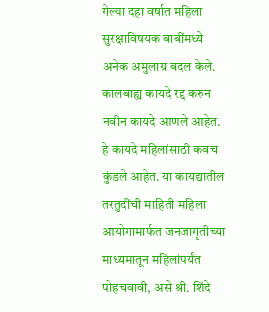गेल्या दहा वर्षात महिला सुरक्षाविषयक बाबींमध्ये अनेक अमुलाग्र बदल केले. कालबाह्य कायदे रद्द करुन नवीन कायदे आणले आहेत. हे कायदे महिलांसाठी कवच कुंडले आहेत. या कायद्यातील तरतुदींची माहिती महिला आयोगामार्फत जनजागृतीच्या माध्यमातून महिलांपर्यंत पोहचवावी, असे श्री. शिंदे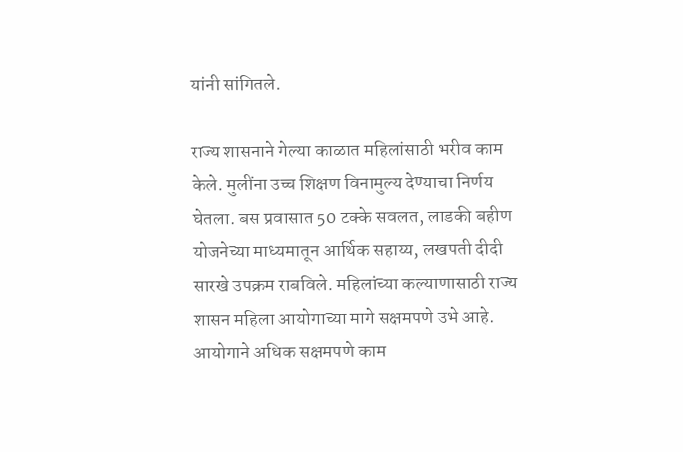यांनी सांगितले.

राज्य शासनाने गेल्या काळात महिलांसाठी भरीव काम केले. मुलींना उच्च शिक्षण विनामुल्य देण्याचा निर्णय घेतला. बस प्रवासात 50 टक्के सवलत, लाडकी बहीण योजनेच्या माध्यमातून आर्थिक सहाय्य, लखपती दीदी सारखे उपक्रम राबविले. महिलांच्या कल्याणासाठी राज्य शासन महिला आयोगाच्या मागे सक्षमपणे उभे आहे. आयोगाने अधिक सक्षमपणे काम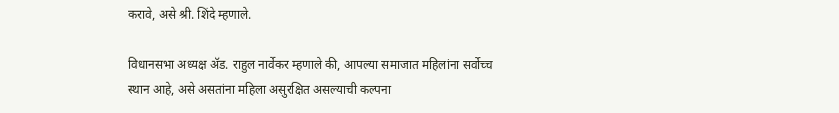करावे, असे श्री. शिंदे म्हणाले.

विधानसभा अध्यक्ष ॲड. राहुल नार्वेकर म्हणाले की, आपल्या समाजात महिलांना सर्वोच्च स्थान आहे, असे असतांना महिला असुरक्षित असल्याची कल्पना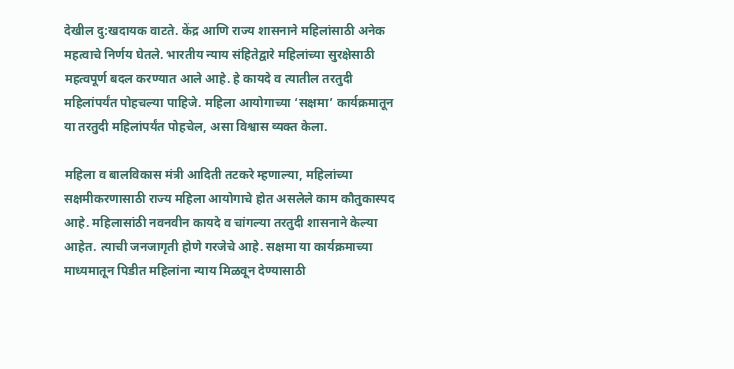देखील दु:खदायक वाटते. केंद्र आणि राज्य शासनाने महिलांसाठी अनेक महत्वाचे निर्णय घेतले. भारतीय न्याय संहितेद्वारे महिलांच्या सुरक्षेसाठी महत्वपूर्ण बदल करण्यात आले आहे. हे कायदे व त्यातील तरतुदी महिलांपर्यंत पोहचल्या पाहिजे. महिला आयोगाच्या ‘सक्षमा’ कार्यक्रमातून या तरतुदी महिलांपर्यंत पोहचेल, असा विश्वास व्यक्त केला.

महिला व बालविकास मंत्री आदिती तटकरे म्हणाल्या, महिलांच्या सक्षमीकरणासाठी राज्य महिला आयोगाचे होत असलेले काम कौतुकास्पद आहे. महिलासांठी नवनवीन कायदे व चांगल्या तरतुदी शासनाने केल्या आहेत. त्याची जनजागृती होणे गरजेचे आहे. सक्षमा या कार्यक्रमाच्या माध्यमातून पिडीत महिलांना न्याय मिळवून देण्यासाठी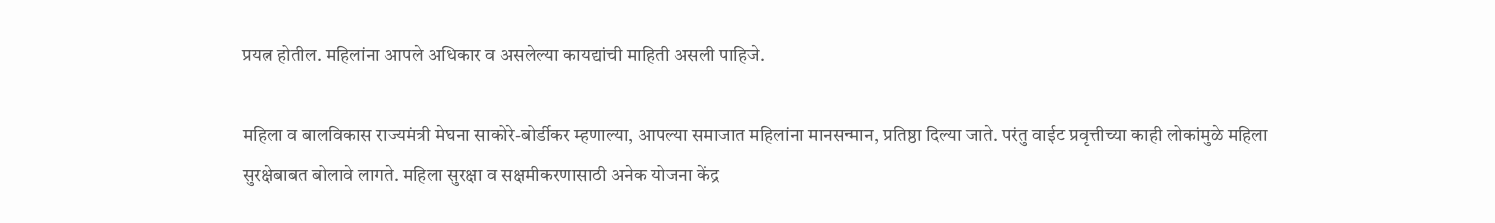प्रयत्न होतील. महिलांना आपले अधिकार व असलेल्या कायद्यांची माहिती असली पाहिजे.

महिला व बालविकास राज्यमंत्री मेघना साकोरे-बोर्डीकर म्हणाल्या, आपल्या समाजात महिलांना मानसन्मान, प्रतिष्ठा दिल्या जाते. परंतु वाईट प्रवृत्तीच्या काही लोकांमुळे महिला सुरक्षेबाबत बोलावे लागते. महिला सुरक्षा व सक्षमीकरणासाठी अनेक योजना केंद्र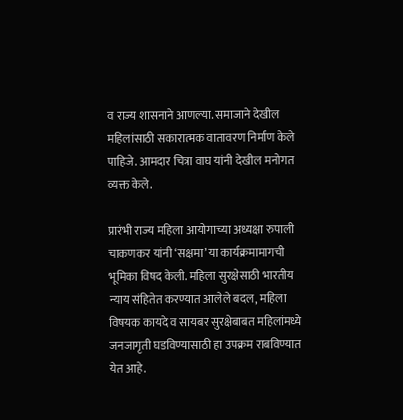व राज्य शासनाने आणल्या. समाजाने देखील महिलांसाठी सकारात्मक वातावरण निर्माण केले पाहिजे. आमदार चित्रा वाघ यांनी देखील मनोगत व्यक्त केले.

प्रारंभी राज्य महिला आयोगाच्या अध्यक्षा रुपाली चाकणकर यांनी ‘सक्षमा’ या कार्यक्रमामागची भूमिका विषद केली. महिला सुरक्षेसाठी भारतीय न्याय संहितेत करण्यात आलेले बदल, महिला विषयक कायदे व सायबर सुरक्षेबाबत महिलांमध्ये जनजागृती घडविण्यासाठी हा उपक्रम राबविण्यात येत आहे.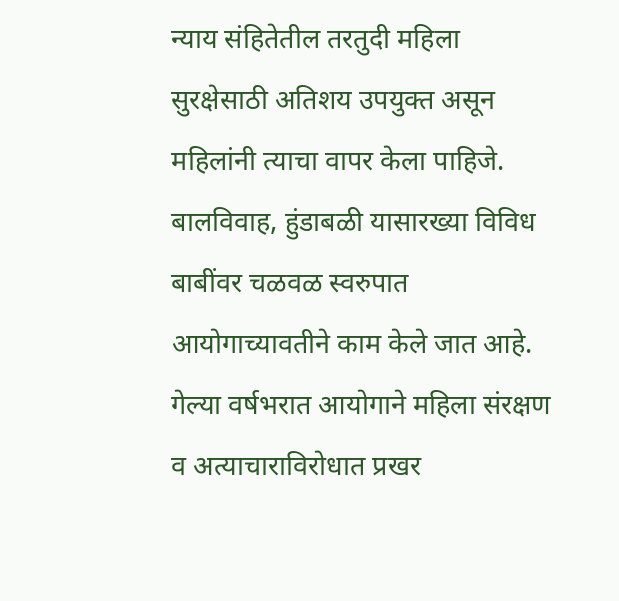न्याय संहितेतील तरतुदी महिला सुरक्षेसाठी अतिशय उपयुक्त असून महिलांनी त्याचा वापर केला पाहिजे. बालविवाह, हुंडाबळी यासारख्या विविध बाबींवर चळवळ स्वरुपात आयोगाच्यावतीने काम केले जात आहे. गेल्या वर्षभरात आयोगाने महिला संरक्षण व अत्याचाराविरोधात प्रखर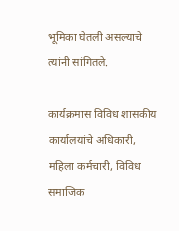भूमिका घेतली असल्याचे त्यांनी सांगितले.

कार्यक्रमास विविध शासकीय कार्यालयांचे अधिकारी, महिला कर्मचारी, विविध समाजिक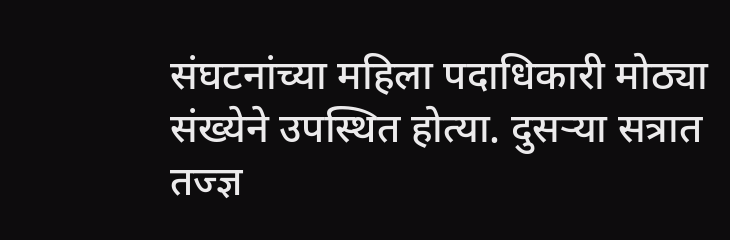संघटनांच्या महिला पदाधिकारी मोठ्या संख्येने उपस्थित होत्या. दुसऱ्या सत्रात तज्ज्ञ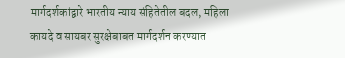मार्गदर्शकांद्वारे भारतीय न्याय संहितेतील बदल, महिला कायदे व सायबर सुरक्षेबाबत मार्गदर्शन करण्यात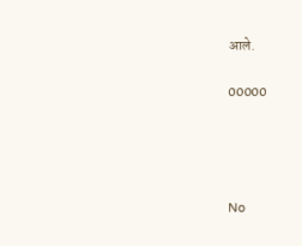आले.

00000




No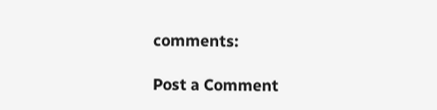comments:

Post a Comment